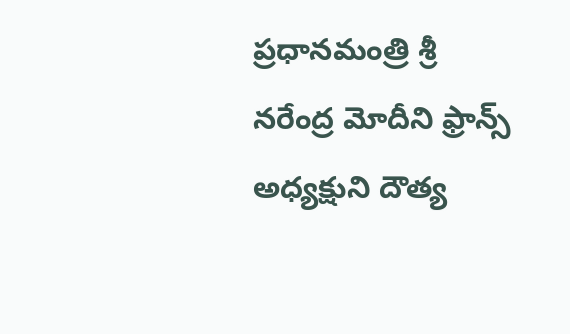ప్రధానమంత్రి శ్రీ నరేంద్ర మోదీని ఫ్రాన్స్ అధ్యక్షుని దౌత్య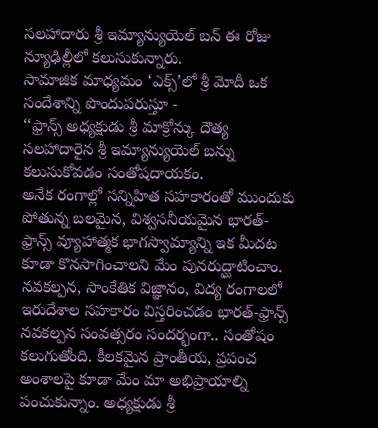సలహాదారు శ్రీ ఇమ్యాన్యుయెల్ బన్ ఈ రోజు న్యూఢిల్లీలో కలుసుకున్నారు.
సామాజిక మాధ్యమం ‘ఎక్స్’లో శ్రీ మోదీ ఒక సందేశాన్ని పొందుపరుస్తూ -
‘‘ఫ్రాన్స్ అధ్యక్షుడు శ్రీ మాక్రోన్కు దౌత్య సలహాదారైన శ్రీ ఇమ్యాన్యుయెల్ బన్ను కలుసుకోవడం సంతోషదాయకం.
అనేక రంగాల్లో సన్నిహిత సహకారంతో ముందుకు పోతున్న బలమైన, విశ్వసనీయమైన భారత్-ఫ్రాన్స్ వ్యూహాత్మక భాగస్వామ్యాన్ని ఇక మీదట కూడా కొనసాగించాలని మేం పునరుద్ఘాటించాం. నవకల్పన, సాంకేతిక విజ్ఞానం, విద్య రంగాలలో ఇరుదేశాల సహకారం విస్తరించడం భారత్-ఫ్రాన్స్ నవకల్పన సంవత్సరం సందర్భంగా.. సంతోషం కలుగుతోంది. కీలకమైన ప్రాంతీయ, ప్రపంచ అంశాలపై కూడా మేం మా అభిప్రాయాల్ని పంచుకున్నాం. అధ్యక్షుడు శ్రీ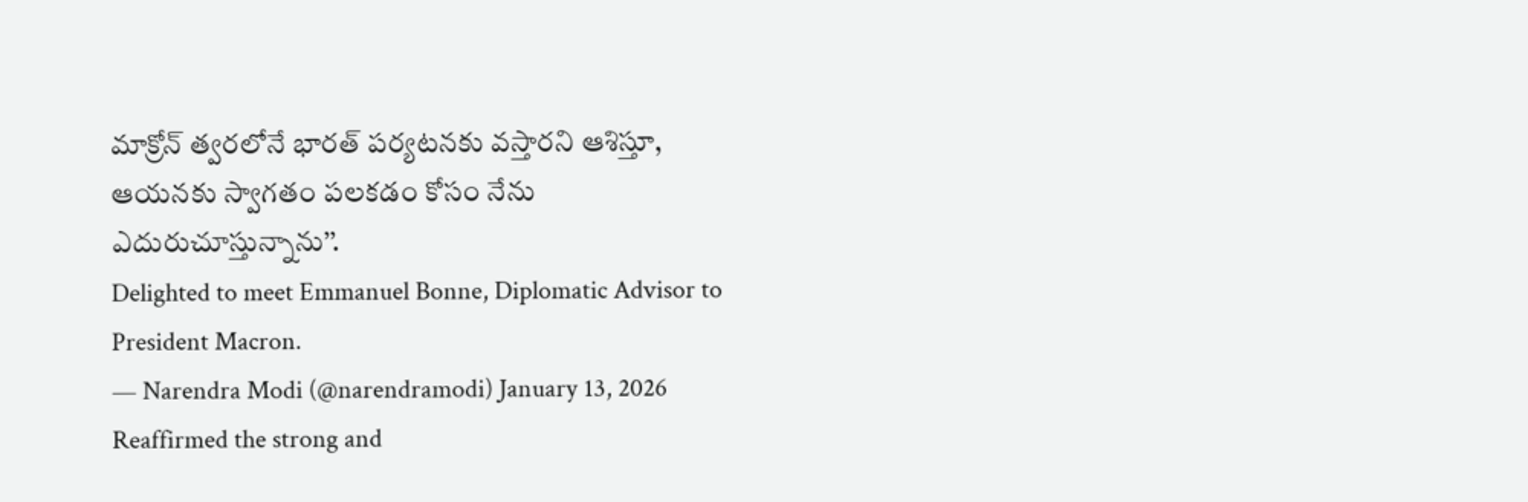మాక్రోన్ త్వరలోనే భారత్ పర్యటనకు వస్తారని ఆశిస్తూ, ఆయనకు స్వాగతం పలకడం కోసం నేను ఎదురుచూస్తున్నాను’’.
Delighted to meet Emmanuel Bonne, Diplomatic Advisor to President Macron.
— Narendra Modi (@narendramodi) January 13, 2026
Reaffirmed the strong and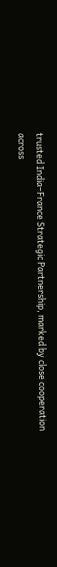trusted India–France Strategic Partnership, marked by close cooperation across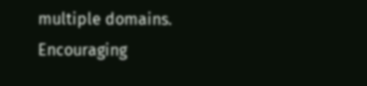multiple domains. Encouraging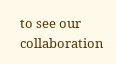to see our collaboration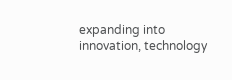expanding into innovation, technology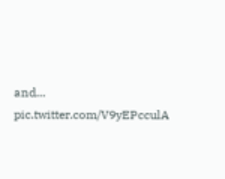and… pic.twitter.com/V9yEPcculA